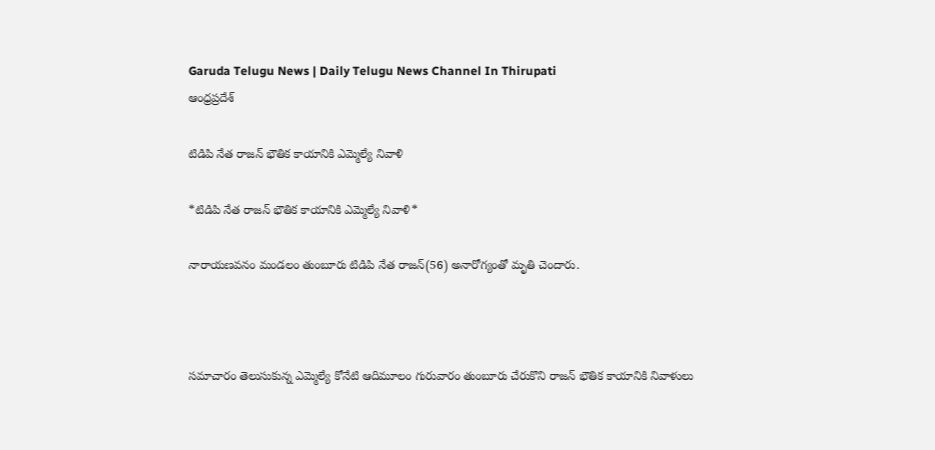Garuda Telugu News | Daily Telugu News Channel In Thirupati
ఆంధ్రప్రదేశ్

టిడిపి నేత రాజన్ భౌతిక కాయానికి ఎమ్మెల్యే నివాళి

*టిడిపి నేత రాజన్ భౌతిక కాయానికి ఎమ్మెల్యే నివాళి*

నారాయణవనం మండలం తుంబూరు టిడిపి నేత రాజన్(56) అనారోగ్యంతో మృతి చెందారు.



సమాచారం తెలుసుకున్న ఎమ్మెల్యే కోనేటి ఆదిమూలం గురువారం తుంబూరు చేరుకొని రాజన్ భౌతిక కాయానికి నివాళులు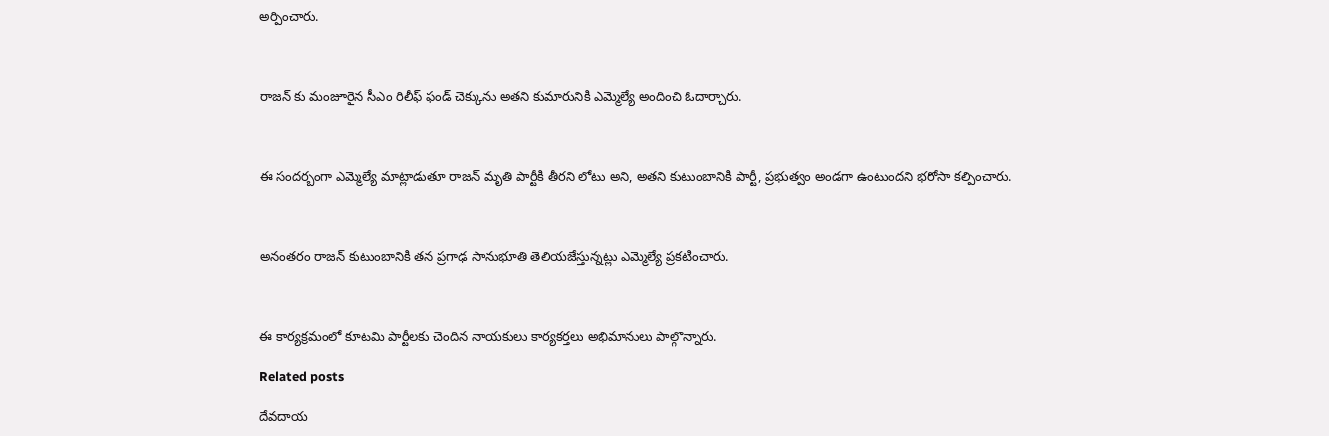అర్పించారు.



రాజన్ కు మంజూరైన సీఎం రిలీఫ్ ఫండ్ చెక్కును అతని కుమారునికి ఎమ్మెల్యే అందించి ఓదార్చారు.



ఈ సందర్బంగా ఎమ్మెల్యే మాట్లాడుతూ రాజన్ మృతి పార్టీకి తీరని లోటు అని, అతని కుటుంబానికి పార్టీ, ప్రభుత్వం అండగా ఉంటుందని భరోసా కల్పించారు.



అనంతరం రాజన్ కుటుంబానికి తన ప్రగాఢ సానుభూతి తెలియజేస్తున్నట్లు ఎమ్మెల్యే ప్రకటించారు.



ఈ కార్యక్రమంలో కూటమి పార్టీలకు చెందిన నాయకులు కార్యకర్తలు అభిమానులు పాల్గొన్నారు.

Related posts

దేవదాయ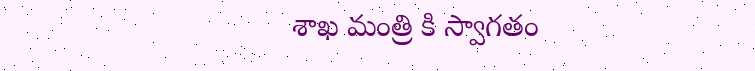శాఖ మంత్రి కి స్వాగతం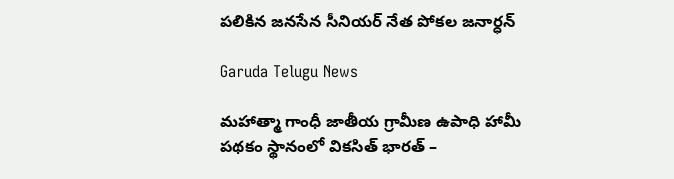పలికిన జనసేన సీనియర్ నేత పోకల జనార్ధన్

Garuda Telugu News

మహాత్మా గాంధీ జాతీయ గ్రామీణ ఉపాధి హామీ పథకం స్థానంలో వికసిత్ భారత్ –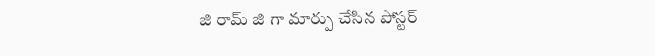జి రామ్ జి గా మార్పు చేసిన పోస్టర్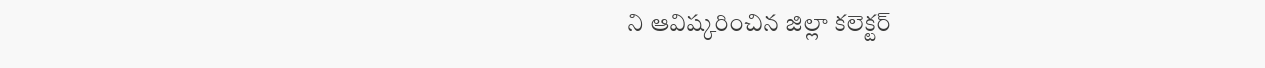ని ఆవిష్కరించిన జిల్లా కలెక్టర్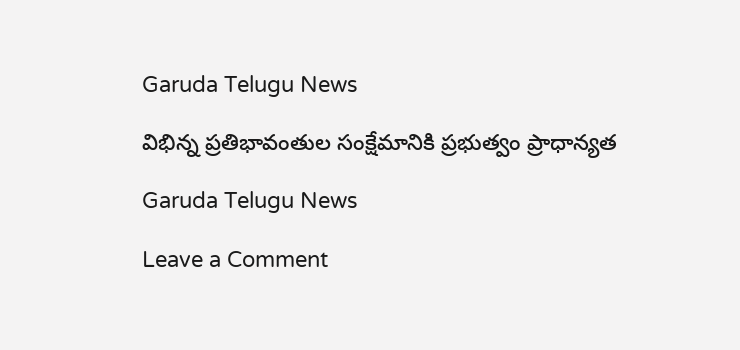Garuda Telugu News

విభిన్న ప్రతిభావంతుల సంక్షేమానికి ప్రభుత్వం ప్రాధాన్యత

Garuda Telugu News

Leave a Comment